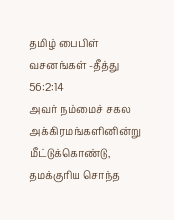தமிழ் பைபிள் வசனங்கள் -தீத்து 56:2:14
அவர் நம்மைச் சகல அக்கிரமங்களினின்று மீட்டுக்கொண்டு, தமக்குரிய சொந்த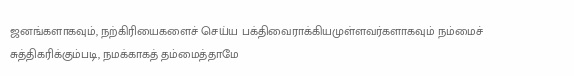ஜனங்களாகவும், நற்கிரியைகளைச் செய்ய பக்திவைராக்கியமுள்ளவர்களாகவும் நம்மைச் சுத்திகரிக்கும்படி, நமக்காகத் தம்மைத்தாமே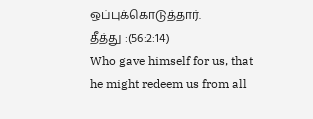ஒப்புக்கொடுத்தார்.
தீத்து :(56:2:14)
Who gave himself for us, that he might redeem us from all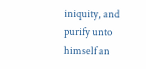iniquity, and purify unto himself an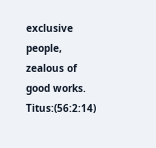exclusive people, zealous of good works.
Titus:(56:2:14)